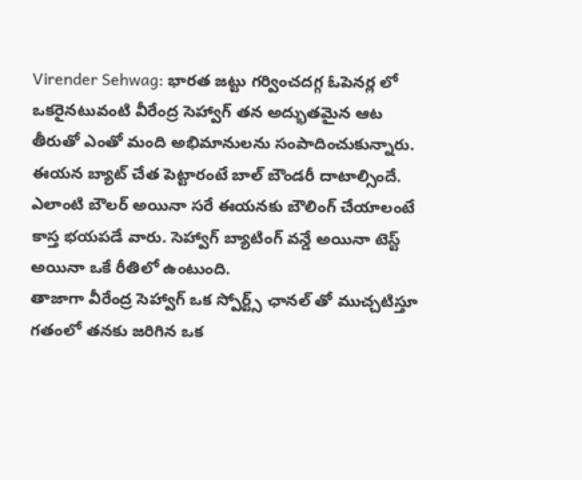Virender Sehwag: భారత జట్టు గర్వించదగ్గ ఓపెనర్ల లో ఒకరైనటువంటి వీరేంద్ర సెహ్వాగ్ తన అద్భుతమైన ఆట తీరుతో ఎంతో మంది అభిమానులను సంపాదించుకున్నారు. ఈయన బ్యాట్ చేత పెట్టారంటే బాల్ బౌండరీ దాటాల్సిందే. ఎలాంటి బౌలర్ అయినా సరే ఈయనకు బౌలింగ్ చేయాలంటే కాస్త భయపడే వారు. సెహ్వాగ్ బ్యాటింగ్ వన్డే అయినా టెస్ట్ అయినా ఒకే రీతిలో ఉంటుంది.
తాజాగా వీరేంద్ర సెహ్వాగ్ ఒక స్పోర్ట్స్ ఛానల్ తో ముచ్చటిస్తూ గతంలో తనకు జరిగిన ఒక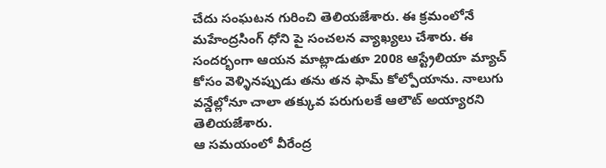చేదు సంఘటన గురించి తెలియజేశారు. ఈ క్రమంలోనే మహేంద్రసింగ్ ధోని పై సంచలన వ్యాఖ్యలు చేశారు. ఈ సందర్భంగా ఆయన మాట్లాడుతూ 2008 ఆస్ట్రేలియా మ్యాచ్ కోసం వెళ్ళినప్పుడు తను తన ఫామ్ కోల్పోయాను. నాలుగు వన్డేల్లోనూ చాలా తక్కువ పరుగులకే ఆలౌట్ అయ్యారని తెలియజేశారు.
ఆ సమయంలో వీరేంద్ర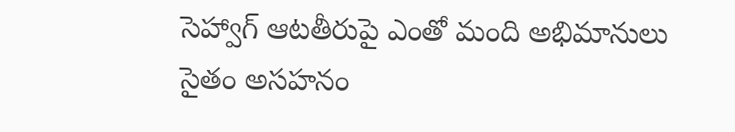సెహ్వాగ్ ఆటతీరుపై ఎంతో మంది అభిమానులు సైతం అసహనం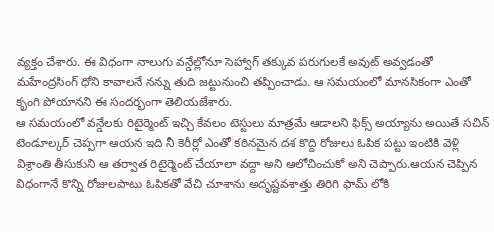వ్యక్తం చేశారు. ఈ విధంగా నాలుగు వన్డేల్లోనూ సెహ్వాగ్ తక్కువ పరుగులకే అవుట్ అవ్వడంతో మహేంద్రసింగ్ ధోని కావాలనే నన్ను తుది జట్టునుంచి తప్పించాడు. ఆ సమయంలో మానసికంగా ఎంతో కృంగి పోయానని ఈ సందర్భంగా తెలియజేశారు.
ఆ సమయంలో వన్డేలకు రిటైర్మెంట్ ఇచ్చి కేవలం టెస్టులు మాత్రమే ఆడాలని ఫిక్స్ అయ్యాను అయితే సచిన్ టెండూల్కర్ చెప్పగా ఆయన ఇది నీ కెరీర్లో ఎంతో కఠినమైన దశ కొద్ది రోజులు ఓపిక పట్టు ఇంటికి వెళ్లి విశ్రాంతి తీసుకుని ఆ తర్వాత రిటైర్మెంట్ చేయాలా వద్దా అని ఆలోచించుకో అని చెప్పారు.ఆయన చెప్పిన విధంగానే కొన్ని రోజులపాటు ఓపికతో వేచి చూశాను అదృష్టవశాత్తు తిరిగి ఫామ్ లోకి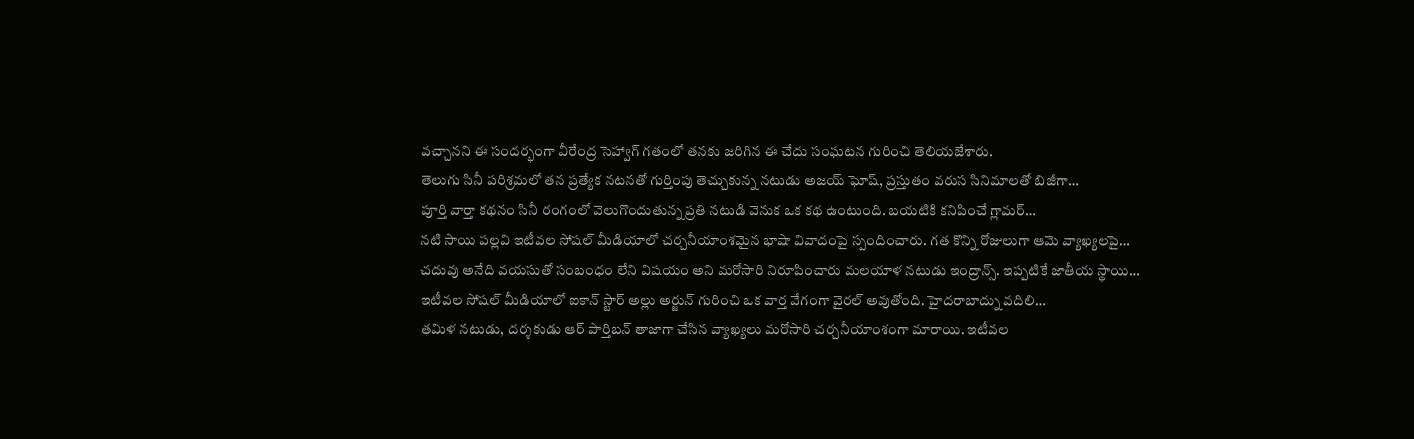వచ్చానని ఈ సందర్భంగా వీరేంద్ర సెహ్వాగ్ గతంలో తనకు జరిగిన ఈ చేదు సంఘటన గురించి తెలియజేశారు.
తెలుగు సినీ పరిశ్రమలో తన ప్రత్యేక నటనతో గుర్తింపు తెచ్చుకున్న నటుడు అజయ్ ఘోష్, ప్రస్తుతం వరుస సినిమాలతో బిజీగా…
పూర్తి వార్తా కథనం సినీ రంగంలో వెలుగొందుతున్న ప్రతి నటుడి వెనుక ఒక కథ ఉంటుంది. బయటికి కనిపించే గ్లామర్…
నటి సాయి పల్లవి ఇటీవల సోషల్ మీడియాలో చర్చనీయాంశమైన భాషా వివాదంపై స్పందించారు. గత కొన్ని రోజులుగా ఆమె వ్యాఖ్యలపై…
చదువు అనేది వయసుతో సంబంధం లేని విషయం అని మరోసారి నిరూపించారు మలయాళ నటుడు ఇంద్రాన్స్. ఇప్పటికే జాతీయ స్థాయి…
ఇటీవల సోషల్ మీడియాలో ఐకాన్ స్టార్ అల్లు అర్జున్ గురించి ఒక వార్త వేగంగా వైరల్ అవుతోంది. హైదరాబాద్ను వదిలి…
తమిళ నటుడు, దర్శకుడు ఆర్ పార్తిబన్ తాజాగా చేసిన వ్యాఖ్యలు మరోసారి చర్చనీయాంశంగా మారాయి. ఇటీవల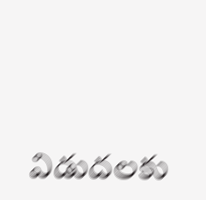విడుదలకు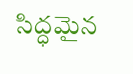సిద్ధమైన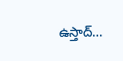ఉస్తాద్…